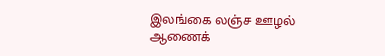இலங்கை லஞ்ச ஊழல் ஆணைக்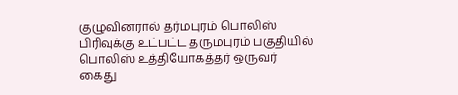குழுவினரால் தர்மபுரம் பொலிஸ் பிரிவுக்கு உட்பட்ட தருமபுரம் பகுதியில் பொலிஸ் உத்தியோகத்தர் ஒருவர் கைது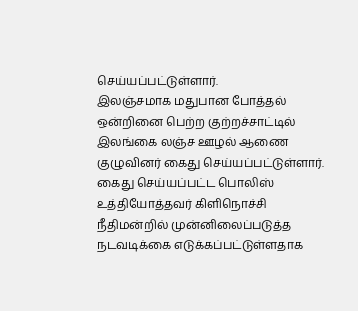செய்யப்பட்டுள்ளார்.
இலஞ்சமாக மதுபான போத்தல் ஒன்றினை பெற்ற குற்றச்சாட்டில் இலங்கை லஞ்ச ஊழல் ஆணை குழுவினர் கைது செய்யப்பட்டுள்ளார்.
கைது செய்யப்பட்ட பொலிஸ் உத்தியோத்தவர் கிளிநொச்சி நீதிமன்றில் முன்னிலைப்படுத்த நடவடிக்கை எடுக்கப்பட்டுள்ளதாக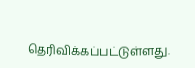தெரிவிக்கப்பட்டுள்ளது.